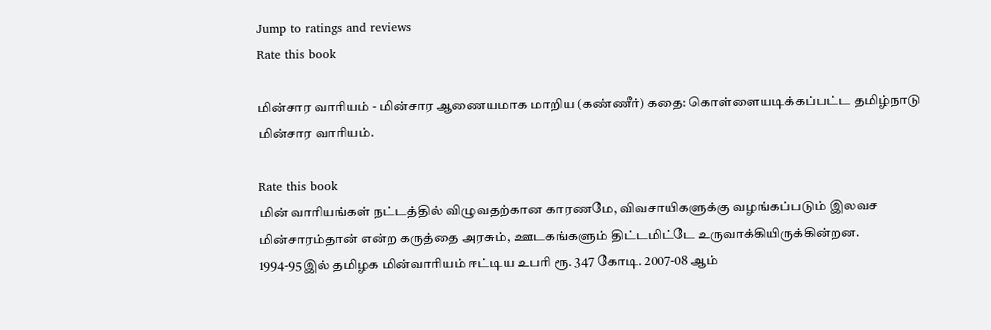Jump to ratings and reviews
Rate this book

மின்சார வாரியம் - மின்சார ஆணையமாக மாறிய (கண்ணீர்) கதை: கொள்ளையடிக்கப்பட்ட தமிழ்நாடு மின்சார வாரியம்.

Rate this book
மின் வாரியங்கள் நட்டத்தில் விழுவதற்கான காரணமே, விவசாயிகளுக்கு வழங்கப்படும் இலவச மின்சாரம்தான் என்ற கருத்தை அரசும், ஊடகங்களும் திட்டமிட்டே உருவாக்கியிருக்கின்றன. 1994-95இல் தமிழக மின்வாரியம் ஈட்டிய உபரி ரூ. 347 கோடி. 2007-08 ஆம்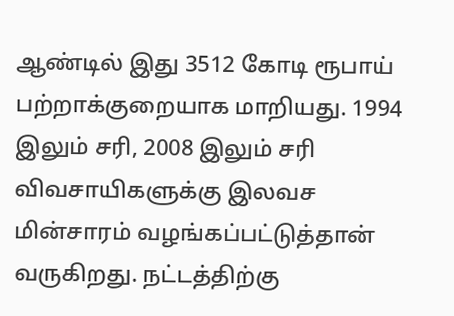ஆண்டில் இது 3512 கோடி ரூபாய் பற்றாக்குறையாக மாறியது. 1994 இலும் சரி, 2008 இலும் சரி விவசாயிகளுக்கு இலவச மின்சாரம் வழங்கப்பட்டுத்தான் வருகிறது. நட்டத்திற்கு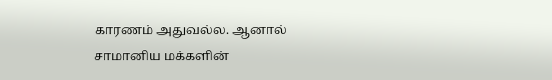காரணம் அதுவல்ல. ஆனால் சாமானிய மக்களின்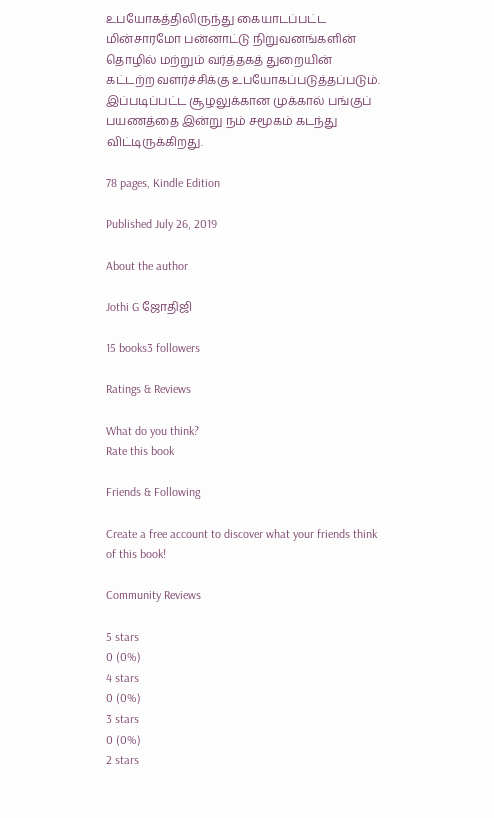உபயோகத்திலிருந்து கையாடப்பட்ட மின்சாரமோ பன்னாட்டு நிறுவனங்களின் தொழில் மற்றும் வர்த்தகத் துறையின் கட்டற்ற வளர்ச்சிக்கு உபயோகப்படுத்தப்படும். இப்படிப்பட்ட சூழலுக்கான முக்கால் பங்குப் பயணத்தை இன்று நம் சமூகம் கடந்து விட்டிருக்கிறது.

78 pages, Kindle Edition

Published July 26, 2019

About the author

Jothi G ஜோதிஜி

15 books3 followers

Ratings & Reviews

What do you think?
Rate this book

Friends & Following

Create a free account to discover what your friends think of this book!

Community Reviews

5 stars
0 (0%)
4 stars
0 (0%)
3 stars
0 (0%)
2 stars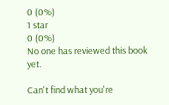0 (0%)
1 star
0 (0%)
No one has reviewed this book yet.

Can't find what you're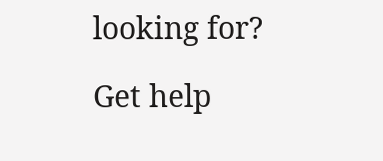looking for?

Get help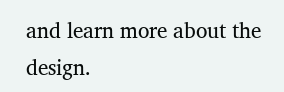and learn more about the design.